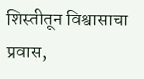शिस्तीतून विश्वासाचा प्रवास,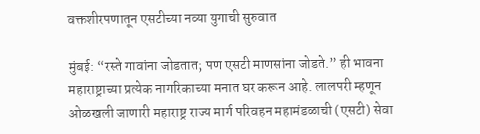वक्तशीरपणातून एसटीच्या नव्या युगाची सुरुवात

मुंबई: “रस्ते गावांना जोडतात; पण एसटी माणसांना जोडते.” ही भावना महाराष्ट्राच्या प्रत्येक नागरिकाच्या मनात घर करून आहे. लालपरी म्हणून ओळखली जाणारी महाराष्ट्र राज्य मार्ग परिवहन महामंडळाची (एसटी) सेवा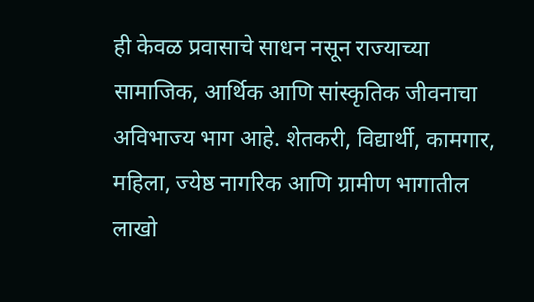ही केवळ प्रवासाचे साधन नसून राज्याच्या सामाजिक, आर्थिक आणि सांस्कृतिक जीवनाचा अविभाज्य भाग आहे. शेतकरी, विद्यार्थी, कामगार, महिला, ज्येष्ठ नागरिक आणि ग्रामीण भागातील लाखो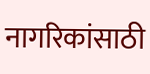नागरिकांसाठी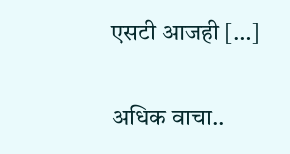एसटी आजही […]

अधिक वाचा..